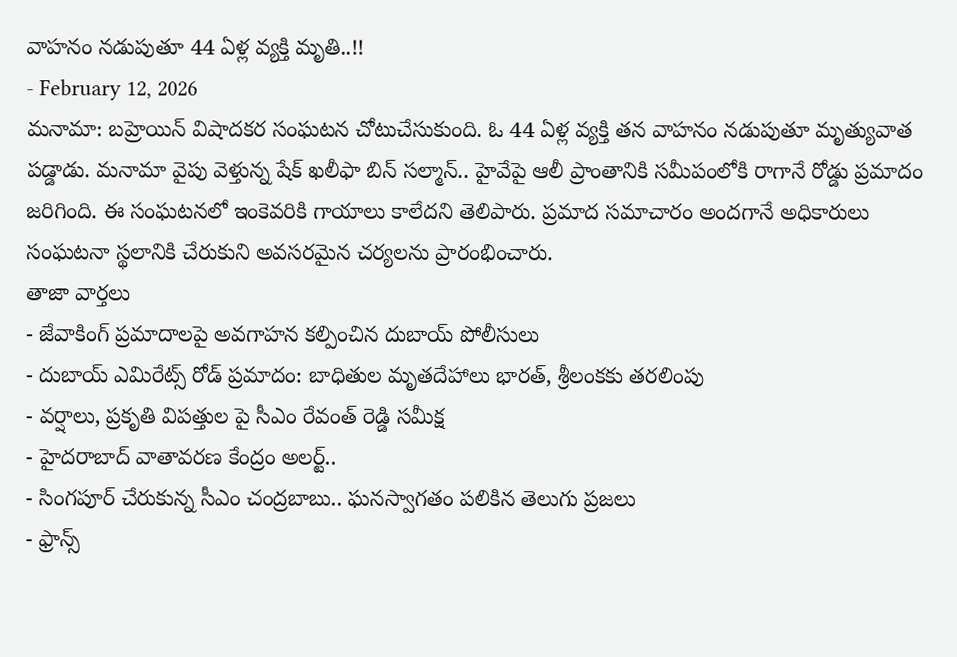వాహనం నడుపుతూ 44 ఏళ్ల వ్యక్తి మృతి..!!
- February 12, 2026
మనామా: బహ్రెయిన్ విషాదకర సంఘటన చోటుచేసుకుంది. ఓ 44 ఏళ్ల వ్యక్తి తన వాహనం నడుపుతూ మృత్యువాత పడ్డాడు. మనామా వైపు వెళ్తున్న షేక్ ఖలీఫా బిన్ సల్మాన్.. హైవేపై ఆలీ ప్రాంతానికి సమీపంలోకి రాగానే రోడ్డు ప్రమాదం జరిగింది. ఈ సంఘటనలో ఇంకెవరికి గాయాలు కాలేదని తెలిపారు. ప్రమాద సమాచారం అందగానే అధికారులు సంఘటనా స్థలానికి చేరుకుని అవసరమైన చర్యలను ప్రారంభించారు.
తాజా వార్తలు
- జేవాకింగ్ ప్రమాదాలపై అవగాహన కల్పించిన దుబాయ్ పోలీసులు
- దుబాయ్ ఎమిరేట్స్ రోడ్ ప్రమాదం: బాధితుల మృతదేహాలు భారత్, శ్రీలంకకు తరలింపు
- వర్షాలు, ప్రకృతి విపత్తుల పై సీఎం రేవంత్ రెడ్డి సమీక్ష
- హైదరాబాద్ వాతావరణ కేంద్రం అలర్ట్..
- సింగపూర్ చేరుకున్న సీఎం చంద్రబాబు.. ఘనస్వాగతం పలికిన తెలుగు ప్రజలు
- ఫ్రాన్స్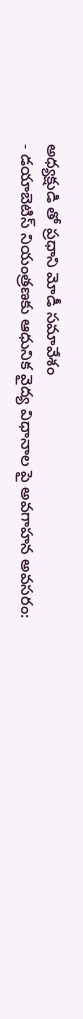అధ్యక్షుడి తో ప్రధాని మోడీ సమావేశం
- డయాబెటిస్ నియంత్రణకు ఆధునిక వైద్య విధానాల పై అవగాహన అవసరం: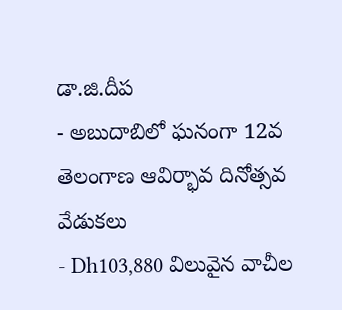డా.జి.దీప
- అబుదాబిలో ఘనంగా 12వ తెలంగాణ ఆవిర్భావ దినోత్సవ వేడుకలు
- Dh103,880 విలువైన వాచీల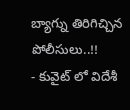బ్యాగ్ను తిరిగిచ్చిన పోలీసులు..!!
- కువైట్ లో విదేశీ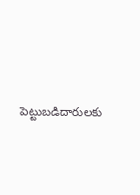పెట్టుబడిదారులకు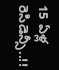15 ఏళ్ల రెసిడెన్సీ..!!